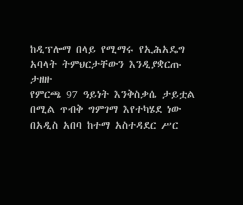ከዲፕሎማ በላይ የሚማሩ የኢሕአዴግ አባላት ትምህርታቸውን እንዲያቋርጡ ታዘዙ
የምርጫ 97 ዓይነት እንቅስቃሴ ታይቷል በሚል ጥብቅ ግምገማ እየተካሄደ ነው
በአዲስ አበባ ከተማ አስተዳደር ሥር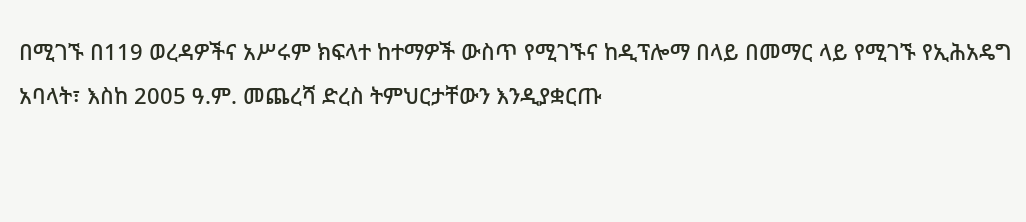በሚገኙ በ119 ወረዳዎችና አሥሩም ክፍላተ ከተማዎች ውስጥ የሚገኙና ከዲፕሎማ በላይ በመማር ላይ የሚገኙ የኢሕአዴግ አባላት፣ እስከ 2005 ዓ.ም. መጨረሻ ድረስ ትምህርታቸውን እንዲያቋርጡ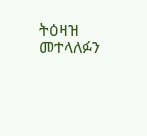ትዕዛዝ መተላለፉን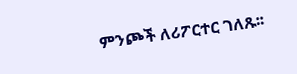ምንጮች ለሪፖርተር ገለጹ፡፡